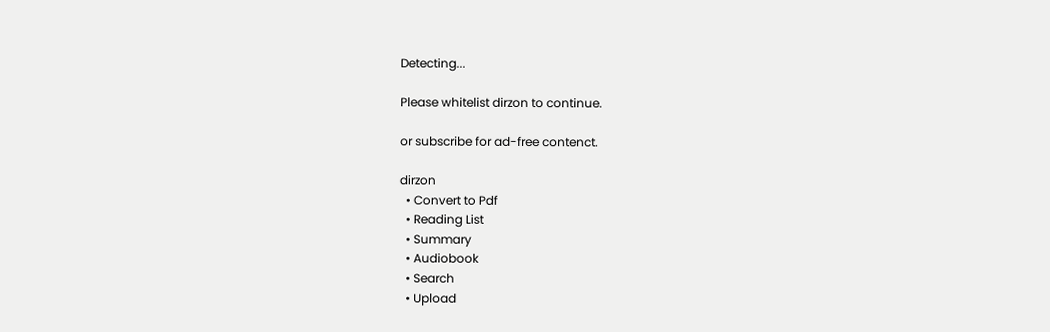Detecting...

Please whitelist dirzon to continue.

or subscribe for ad-free contenct.

dirzon
  • Convert to Pdf
  • Reading List
  • Summary
  • Audiobook
  • Search
  • Upload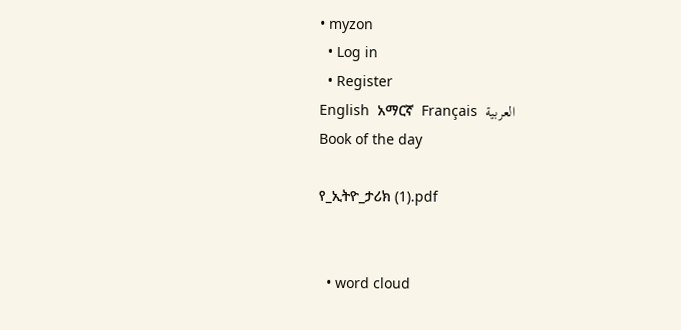• myzon
  • Log in
  • Register
English  አማርኛ  Français  العربية
Book of the day

የ_ኢትዮ_ታሪክ (1).pdf


  • word cloud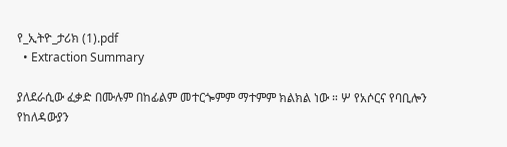የ_ኢትዮ_ታሪክ (1).pdf
  • Extraction Summary

ያለደራሲው ፈቃድ በሙሉም በከፊልም መተርጐምም ማተምም ክልክል ነው ። ሦ የአሶርና የባቢሎን የከለዳውያን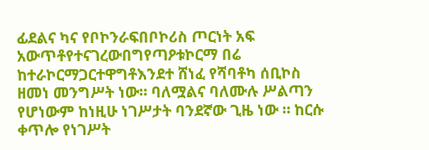ፊደልና ካና የቦኮንራፍበቦኮሪስ ጦርነት አፍ አውጥቶየተናገረውበግየጣዖቱኮርማ በሬ ከተራኮርማጋርተዋግቶእንደተ ሸነፈ የሻባቶካ ሰቢኮስ ዘመነ መንግሥት ነው። ባለሟልና ባለሙሉ ሥልጣን የሆነውም ከነዚሁ ነገሥታት ባንደኛው ጊዜ ነው ። ከርሱ ቀጥሎ የነገሥት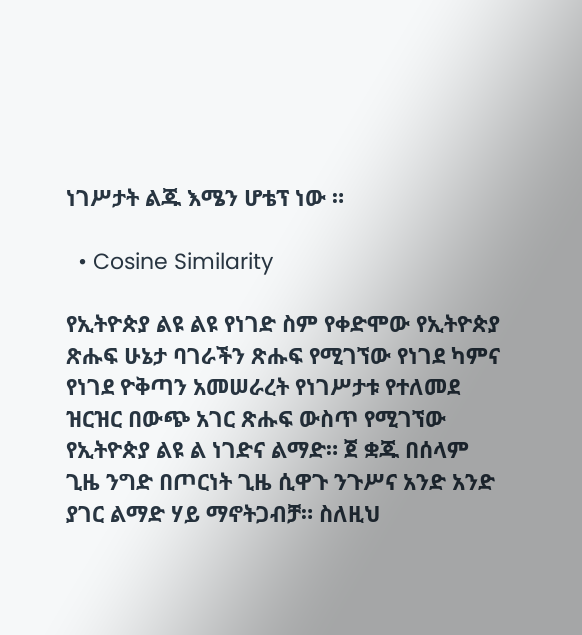ነገሥታት ልጁ እሜን ሆቴፕ ነው ።

  • Cosine Similarity

የኢትዮጵያ ልዩ ልዩ የነገድ ስም የቀድሞው የኢትዮጵያ ጽሑፍ ሁኔታ ባገራችን ጽሑፍ የሚገኘው የነገደ ካምና የነገደ ዮቅጣን አመሠራረት የነገሥታቱ የተለመደ ዝርዝር በውጭ አገር ጽሑፍ ውስጥ የሚገኘው የኢትዮጵያ ልዩ ል ነገድና ልማድ። ጀ ቋጁ በሰላም ጊዜ ንግድ በጦርነት ጊዜ ሲዋጉ ንጉሥና አንድ አንድ ያገር ልማድ ሃይ ማኖትጋብቻ። ስለዚህ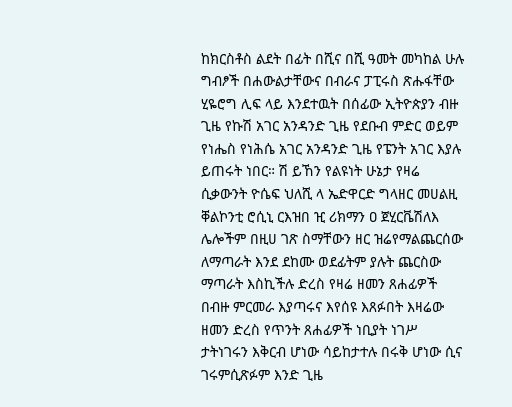ከክርስቶስ ልደት በፊት በሺና በሺ ዓመት መካከል ሁሉ ግብፆች በሐውልታቸውና በብራና ፓፒሩስ ጽሑፋቸው ሂዬሮግ ሊፍ ላይ እንደተዉት በሰፊው ኢትዮጵያን ብዙ ጊዜ የኩሽ አገር አንዳንድ ጊዜ የደቡብ ምድር ወይም የነሔስ የነሕሴ አገር አንዳንድ ጊዜ የፔንት አገር እያሉ ይጠሩት ነበር። ሽ ይኸን የልዩነት ሁኔታ የዛሬ ሲቃውንት ዮሴፍ ህለሺ ላ ኤድዋርድ ግላዘር መሀልዚ ቐልኮንቲ ሮሲኒ ርእዝበ ዢ ሪክማን ዐ ጀሂርቬሽለእ ሌሎችም በዚሀ ገጽ ስማቸውን ዘር ዝሬየማልጨርሰው ለማጣራት እንደ ደከሙ ወደፊትም ያሉት ጨርስው ማጣራት እስኪችሉ ድረስ የዛሬ ዘመን ጸሐፊዎች በብዙ ምርመራ እያጣሩና እየሰዩ እጸፉበት እዛሬው ዘመን ድረስ የጥንት ጸሐፊዎች ነቢያት ነገሥ ታትነገሩን እቅርብ ሆነው ሳይከታተሉ በሩቅ ሆነው ሲና ገሩምሲጽፉም እንድ ጊዜ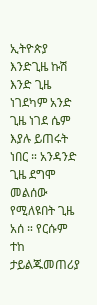ኢትዮጵያ እንድጊዜ ኩሽ እንድ ጊዜ ነገደካም አንድ ጊዜ ነገደ ሴም እያሉ ይጠሩት ነበር ። አንዳንድ ጊዜ ደግሞ መልሰው የሚለዩበት ጊዜ አሰ ። የርሱም ተከ ታይልጁመጠሪያ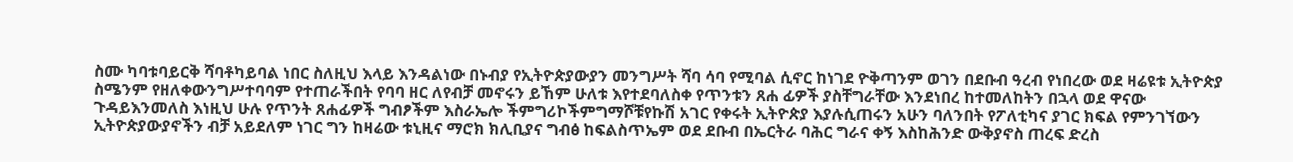ስሙ ካባቱባይርቅ ሻባቶካይባል ነበር ስለዚህ እላይ እንዳልነው በኑብያ የኢትዮጵያውያን መንግሥት ሻባ ሳባ የሚባል ሲኖር ከነገደ ዮቅጣንም ወገን በደቡብ ዓረብ የነበረው ወደ ዛሬዩቱ ኢትዮጵያ ስሜንም የዘለቀውንግሥተባባም የተጠራችበት የባባ ዘር ለየብቻ መኖሩን ይኸም ሁለቱ እየተደባለስቀ የጥንቱን ጸሐ ፊዎች ያስቸግራቸው እንደነበረ ከተመለከትን በኋላ ወደ ዋናው ጉዳይእንመለስ እነዚህ ሁሉ የጥንት ጸሐፊዎች ግብፆችም እስራኤሎ ችምግሪኮችምግማሾቹየኩሽ አገር የቀሩት ኢትዮጵያ እያሉሲጠሩን አሁን ባለንበት የፖለቲካና ያገር ክፍል የምንገኘውን ኢትዮጵያውያኖችን ብቻ አይደለም ነገር ግን ከዛሬው ቱኒዚና ማሮክ ክሊቢያና ግብፅ ከፍልስጥኤም ወደ ደቡብ በኤርትራ ባሕር ግራና ቀኝ እስከሕንድ ውቅያኖስ ጠረፍ ድረስ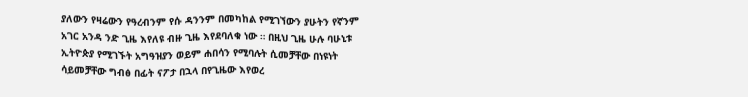ያለውን የዛሬውን የዓረብንም የሱ ዳንንም በመካከል የሚገኘውን ያሁትን የኛንም አገር አንዳ ንድ ጊዜ እየለዩ ብዙ ጊዜ እየደባለቁ ነው ። በዚህ ጊዜ ሁሉ ባሁኒቱ ኢትዮጵያ የሚገኙት አግዓዝያን ወይም ሐበሳን የሚባሉት ሲመቻቸው በነዩነት ሳይመቻቸው ግብፅ በፊት ናፖታ በኋላ በየጊዜው እየወረ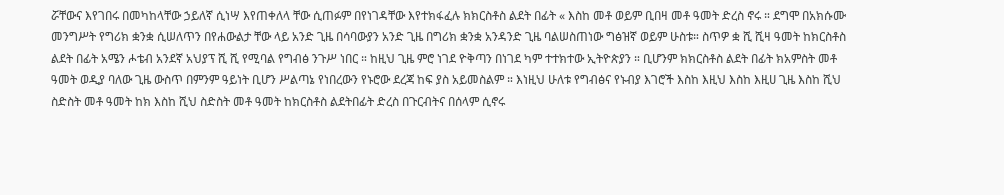ሯቸውና እየገበሩ በመካከላቸው ኃይለኛ ሲነሣ እየጠቀለላ ቸው ሲጠፉም በየነገዳቸው እየተክፋፈሉ ክክርስቶስ ልደት በፊት « እስከ መቶ ወይም ቢበዛ መቶ ዓመት ድረስ ኖሩ ። ደግሞ በአክሱሙ መንግሥት የግሪክ ቋንቋ ሲሠለጥን በየሐውልታ ቸው ላይ አንድ ጊዜ በሳባውያን አንድ ጊዜ በግሪክ ቋንቋ አንዳንድ ጊዜ ባልሠስጠነው ግፅዝኛ ወይም ሁስቱ። ስጥዎ ቋ ሺ ሺዛ ዓመት ከክርስቶስ ልደት በፊት አሜን ሖቴብ አንደኛ አህያፕ ሺ ሺ የሚባል የግብፅ ንጉሥ ነበር ። ከዚህ ጊዜ ምሮ ነገደ ዮቅጣን በነገደ ካም ተተክተው ኢትዮጵያን ። ቢሆንም ክክርስቶስ ልደት በፊት ክአምስት መቶ ዓመት ወዲያ ባለው ጊዜ ውስጥ በምንም ዓይነት ቢሆን ሥልጣኔ የነበረውን የኑሮው ደረጃ ከፍ ያስ አይመስልም ። እነዚህ ሁለቱ የግብፅና የኑብያ እገሮች እስከ እዚህ እስከ እዚሀ ጊዜ እስከ ሺህ ስድስት መቶ ዓመት ከክ እስከ ሺህ ስድስት መቶ ዓመት ከክርስቶስ ልደትበፊት ድረስ በጉርብትና በሰላም ሲኖሩ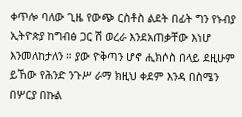ቀጥሎ ባለው ጊዜ የውጭ ርስቶስ ልደት በፊት ግን የኑብያ ኢትዮጵያ ከግብፅ ጋር ሽ ወረራ እንደአጠቃቸው እነሆ እንመለከታለን ። ያው ዮቅጣን ሆኖ ሒክሶስ በላይ ደዚሁም ይኸው የሕንድ ንጉሥ ራማ ክዚህ ቀደም እንዳ በስሜን በሦርያ በኩል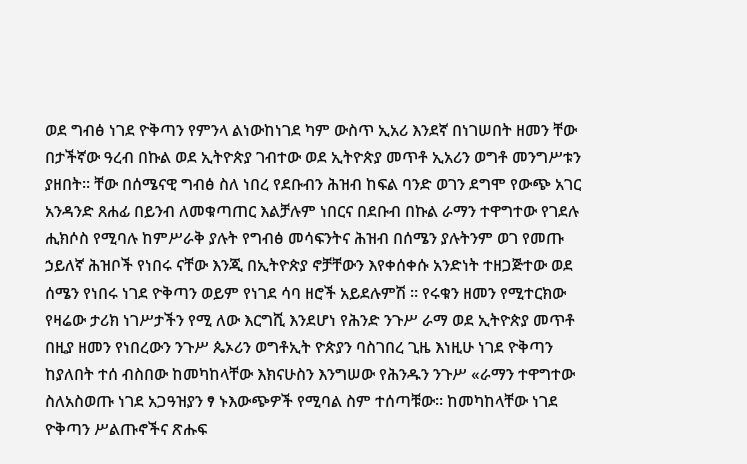ወደ ግብፅ ነገደ ዮቅጣን የምንላ ልነውከነገደ ካም ውስጥ ኢአሪ እንደኛ በነገሠበት ዘመን ቸው በታችኛው ዓረብ በኩል ወደ ኢትዮጵያ ገብተው ወደ ኢትዮጵያ መጥቶ ኢአሪን ወግቶ መንግሥቱን ያዘበት። ቸው በሰሜናዊ ግብፅ ስለ ነበረ የደቡብን ሕዝብ ከፍል ባንድ ወገን ደግሞ የውጭ አገር አንዳንድ ጸሐፊ በይንብ ለመቁጣጠር እልቻሉም ነበርና በደቡብ በኩል ራማን ተዋግተው የገደሉ ሒክሶስ የሚባሉ ከምሥራቅ ያሉት የግብፅ መሳፍንትና ሕዝብ በሰሜን ያሉትንም ወገ የመጡ ኃይለኛ ሕዝቦች የነበሩ ናቸው እንጂ በኢትዮጵያ ኖቻቸውን እየቀሰቀሱ አንድነት ተዘጋጅተው ወደ ሰሜን የነበሩ ነገደ ዮቅጣን ወይም የነገደ ሳባ ዘሮች አይደሉምሽ ። የሩቁን ዘመን የሚተርክው የዛሬው ታሪክ ነገሥታችን የሚ ለው እርግሺ እንደሆነ የሕንድ ንጉሥ ራማ ወደ ኢትዮጵያ መጥቶ በዚያ ዘመን የነበረውን ንጉሥ ጴኦሪን ወግቶኢት ዮጵያን ባስገበረ ጊዜ እነዚሁ ነገደ ዮቅጣን ከያለበት ተሰ ብስበው ከመካከላቸው እክናሁስን እንግሠው የሕንዱን ንጉሥ «ራማን ተዋግተው ስለአስወጡ ነገደ አጋዓዝያን ፃ ኑእውጭዎች የሚባል ስም ተሰጣቹው። ከመካከላቸው ነገደ ዮቅጣን ሥልጡኖችና ጽሑፍ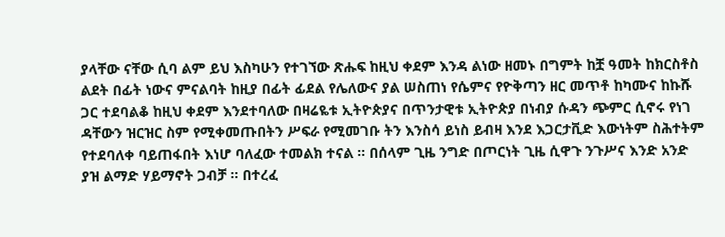ያላቸው ናቸው ሲባ ልም ይህ እስካሁን የተገኘው ጽሑፍ ከዚህ ቀደም እንዳ ልነው ዘመኑ በግምት ከቿ ዓመት ከክርስቶስ ልደት በፊት ነውና ምናልባት ከዚያ በፊት ፊደል የሌለውና ያል ሠስጠነ የሴምና የዮቅጣን ዘር መጥቶ ከካሙና ከኩሹ ጋር ተደባልቆ ከዚህ ቀደም እንደተባለው በዛሬዬቱ ኢትዮጵያና በጥንታዊቱ ኢትዮጵያ በነብያ ሱዳን ጭምር ሲኖሩ የነገ ዳቸውን ዝርዝር ስም የሚቀመጡበትን ሥፍራ የሚመገቡ ትን እንስሳ ይነስ ይብዛ እንደ እጋርታቪድ እውነትም ስሕተትም የተደባለቀ ባይጠፋበት እነሆ ባለፈው ተመልክ ተናል ። በሰላም ጊዜ ንግድ በጦርነት ጊዜ ሲዋጉ ንጉሥና እንድ አንድ ያዝ ልማድ ሃይማኖት ጋብቻ ። በተረፈ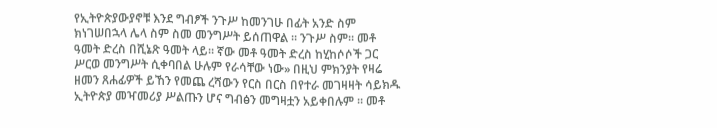የኢትዮጵያውያኖቹ እንደ ግብፆች ንጉሥ ከመንገሁ በፊት አንድ ስም ክነገሠበኋላ ሌላ ስም ስመ መንግሥት ይሰጠዋል ። ንጉሥ ስም። መቶ ዓመት ድረስ በሺኔጽ ዓመት ላይ። ኛው መቶ ዓመት ድረስ ከሂከሶሶች ጋር ሥርወ መንግሥት ሲቀባበል ሁሉም የራሳቸው ነው» በዚህ ምክንያት የዛሬ ዘመን ጸሐፊዎች ይኸን የመጨ ረሻውን የርስ በርስ በየተራ መገዛዛት ሳይክዱ ኢትዮጵያ መዣመሪያ ሥልጡን ሆና ግብፅን መግዛቷን አይቀበሉም ። መቶ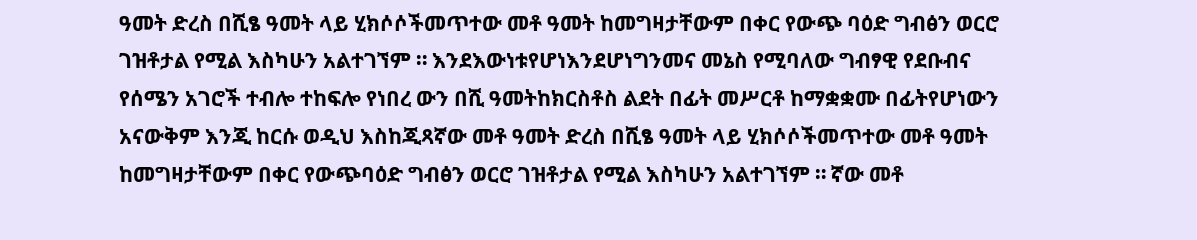ዓመት ድረስ በሺፄ ዓመት ላይ ሂክሶሶችመጥተው መቶ ዓመት ከመግዛታቸውም በቀር የውጭ ባዕድ ግብፅን ወርሮ ገዝቶታል የሚል እስካሁን አልተገኘም ። እንደእውነቱየሆነእንደሆነግንመና መኔስ የሚባለው ግብፃዊ የደቡብና የሰሜን አገሮች ተብሎ ተከፍሎ የነበረ ውን በሺ ዓመትከክርስቶስ ልደት በፊት መሥርቶ ከማቋቋሙ በፊትየሆነውን አናውቅም እንጂ ከርሱ ወዲህ እስከጂጻኛው መቶ ዓመት ድረስ በሺፄ ዓመት ላይ ሂክሶሶችመጥተው መቶ ዓመት ከመግዛታቸውም በቀር የውጭባዕድ ግብፅን ወርሮ ገዝቶታል የሚል እስካሁን አልተገኘም ። ኛው መቶ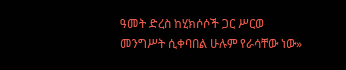ዓመት ድረስ ከሂክሶሶች ጋር ሥርወ መንግሥት ሲቀባበል ሁሉም የራሳቸው ነው»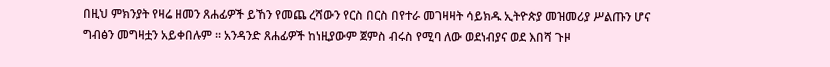በዚህ ምክንያት የዛሬ ዘመን ጸሐፊዎች ይኸን የመጨ ረሻውን የርስ በርስ በየተራ መገዛዛት ሳይክዱ ኢትዮጵያ መዝመሪያ ሥልጡን ሆና ግብፅን መግዛቷን አይቀበሉም ። አንዳንድ ጸሐፊዎች ከነዚያውም ጀምስ ብሩስ የሚባ ለው ወደነብያና ወደ እበሻ ጉዞ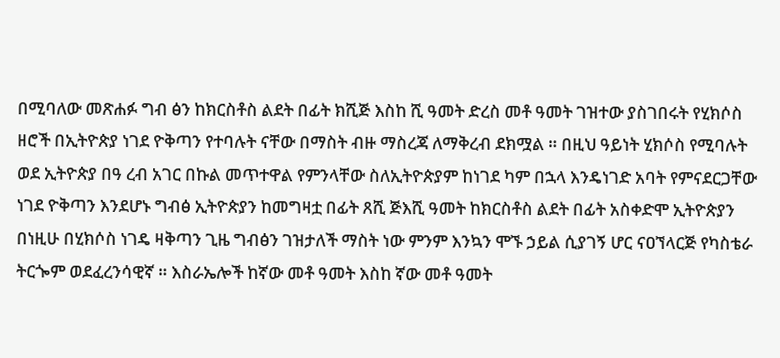በሚባለው መጽሐፉ ግብ ፅን ከክርስቶስ ልደት በፊት ክሺጅ እስከ ሺ ዓመት ድረስ መቶ ዓመት ገዝተው ያስገበሩት የሂክሶስ ዘሮች በኢትዮጵያ ነገደ ዮቅጣን የተባሉት ናቸው በማስት ብዙ ማስረጃ ለማቅረብ ደክሟል ። በዚህ ዓይነት ሂክሶስ የሚባሉት ወደ ኢትዮጵያ በዓ ረብ አገር በኩል መጥተዋል የምንላቸው ስለኢትዮጵያም ከነገደ ካም በኋላ እንዴነገድ አባት የምናደርጋቸው ነገደ ዮቅጣን እንደሆኑ ግብፅ ኢትዮጵያን ከመግዛቷ በፊት ጸሺ ጅእሺ ዓመት ከክርስቶስ ልደት በፊት አስቀድሞ ኢትዮጵያን በነዚሁ በሂክሶስ ነገዴ ዛቅጣን ጊዜ ግብፅን ገዝታለች ማስት ነው ምንም እንኳን ሞኙ ኃይል ሲያገኝ ሆር ናዐኘላርጅ የካስቴራ ትርጐም ወደፈረንሳዊኛ ። እስራኤሎች ከኛው መቶ ዓመት እስከ ኛው መቶ ዓመት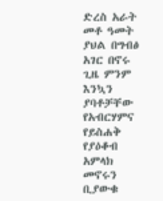ድረስ አራት መቶ ዓመት ያህል በግብፅ አገር በኖሩ ጊዜ ምንም እንኳን ያባቶቻቸው የአብርሃምና የይስሐቅ የያዕቆብ አምላክ መኖሩን ቢያውቁ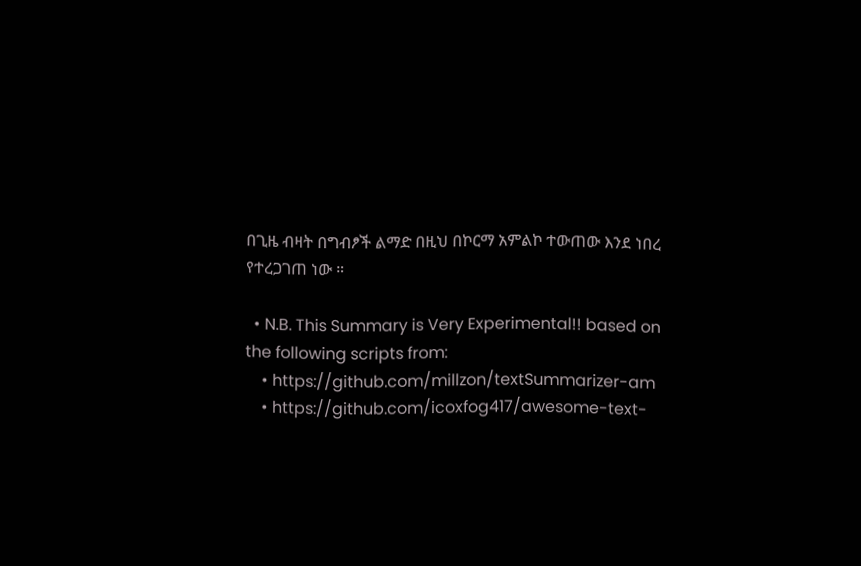በጊዜ ብዛት በግብፆች ልማድ በዚህ በኮርማ አምልኮ ተውጠው እንደ ነበረ የተረጋገጠ ነው ።

  • N.B. This Summary is Very Experimental!! based on the following scripts from:
    • https://github.com/millzon/textSummarizer-am
    • https://github.com/icoxfog417/awesome-text-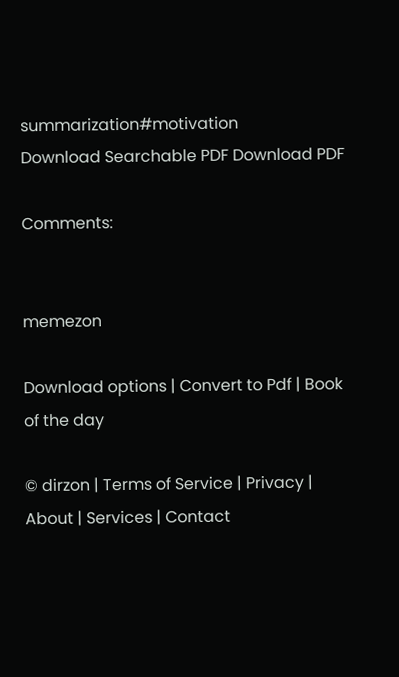summarization#motivation
Download Searchable PDF Download PDF

Comments:


memezon

Download options | Convert to Pdf | Book of the day

© dirzon | Terms of Service | Privacy | About | Services | Contact